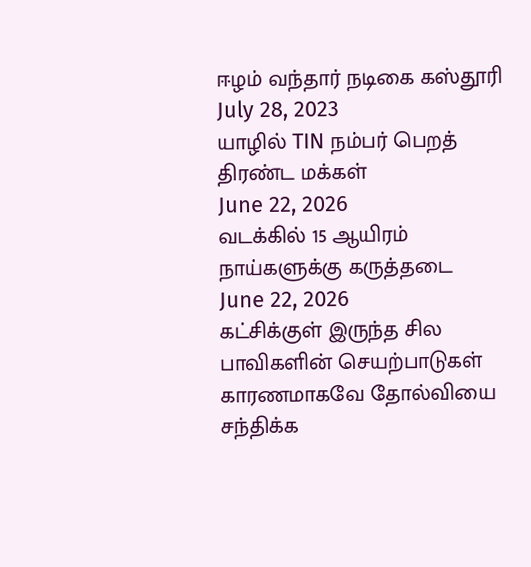ஈழம் வந்தார் நடிகை கஸ்தூரி
July 28, 2023
யாழில் TIN நம்பர் பெறத் திரண்ட மக்கள்
June 22, 2026
வடக்கில் 15 ஆயிரம் நாய்களுக்கு கருத்தடை
June 22, 2026
கட்சிக்குள் இருந்த சில பாவிகளின் செயற்பாடுகள் காரணமாகவே தோல்வியை சந்திக்க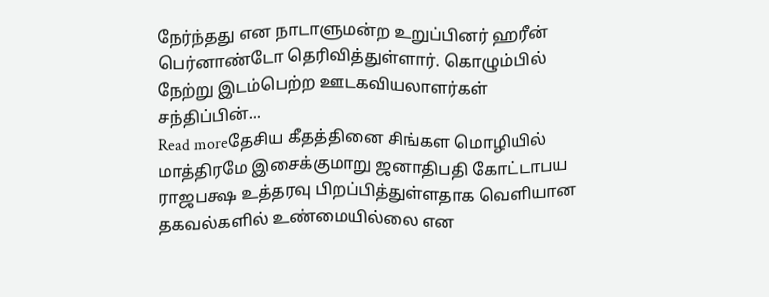நேர்ந்தது என நாடாளுமன்ற உறுப்பினர் ஹரீன் பெர்னாண்டோ தெரிவித்துள்ளார். கொழும்பில் நேற்று இடம்பெற்ற ஊடகவியலாளர்கள் சந்திப்பின்...
Read moreதேசிய கீதத்தினை சிங்கள மொழியில் மாத்திரமே இசைக்குமாறு ஜனாதிபதி கோட்டாபய ராஜபக்ஷ உத்தரவு பிறப்பித்துள்ளதாக வெளியான தகவல்களில் உண்மையில்லை என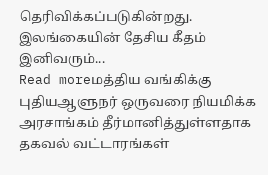தெரிவிக்கப்படுகின்றது. இலங்கையின் தேசிய கீதம் இனிவரும்...
Read moreமத்திய வங்கிக்கு புதியஆளுநர் ஒருவரை நியமிக்க அரசாங்கம் தீர்மானித்துள்ளதாக தகவல் வட்டாரங்கள்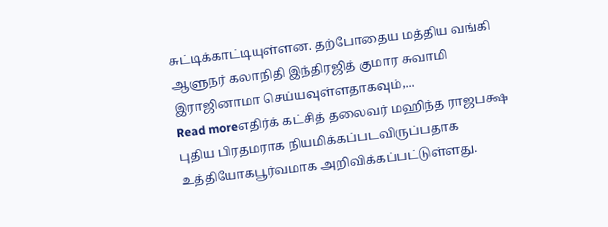சுட்டிக்காட்டியுள்ளன. தற்போதைய மத்திய வங்கி ஆளுநர் கலாநிதி இந்திரஜித் குமார சுவாமி இராஜினாமா செய்யவுள்ளதாகவும்,...
Read moreஎதிர்க் கட்சித் தலைவர் மஹிந்த ராஜபக்ஷ புதிய பிரதமராக நியமிக்கப்படவிருப்பதாக உத்தியோகபூர்வமாக அறிவிக்கப்பட்டுள்ளது.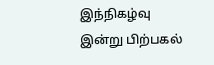இந்நிகழ்வு இன்று பிற்பகல்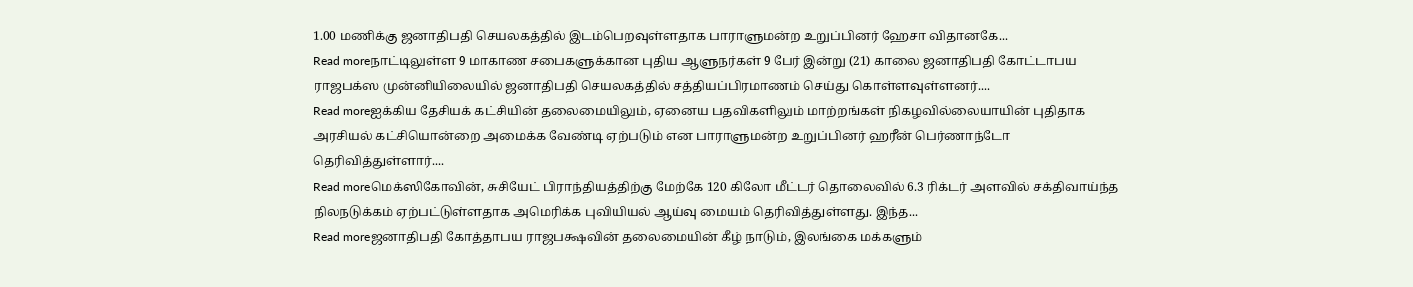1.00 மணிக்கு ஜனாதிபதி செயலகத்தில் இடம்பெறவுள்ளதாக பாராளுமன்ற உறுப்பினர் ஹேசா விதானகே...
Read moreநாட்டிலுள்ள 9 மாகாண சபைகளுக்கான புதிய ஆளுநர்கள் 9 பேர் இன்று (21) காலை ஜனாதிபதி கோட்டாபய ராஜபக்ஸ முன்னியிலையில் ஜனாதிபதி செயலகத்தில் சத்தியப்பிரமாணம் செய்து கொள்ளவுள்ளனர்....
Read moreஐக்கிய தேசியக் கட்சியின் தலைமையிலும், ஏனைய பதவிகளிலும் மாற்றங்கள் நிகழவில்லையாயின் புதிதாக அரசியல் கட்சியொன்றை அமைக்க வேண்டி ஏற்படும் என பாராளுமன்ற உறுப்பினர் ஹரீன் பெர்ணாந்டோ தெரிவித்துள்ளார்....
Read moreமெக்ஸிகோவின், சுசியேட் பிராந்தியத்திற்கு மேற்கே 120 கிலோ மீட்டர் தொலைவில் 6.3 ரிக்டர் அளவில் சக்திவாய்ந்த நிலநடுக்கம் ஏற்பட்டுள்ளதாக அமெரிக்க புவியியல் ஆய்வு மையம் தெரிவித்துள்ளது. இந்த...
Read moreஜனாதிபதி கோத்தாபய ராஜபக்ஷவின் தலைமையின் கீழ் நாடும், இலங்கை மக்களும்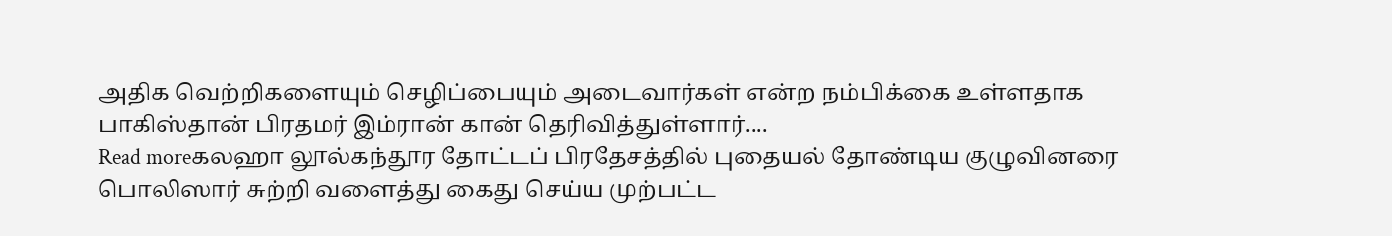அதிக வெற்றிகளையும் செழிப்பையும் அடைவார்கள் என்ற நம்பிக்கை உள்ளதாக பாகிஸ்தான் பிரதமர் இம்ரான் கான் தெரிவித்துள்ளார்....
Read moreகலஹா லூல்கந்தூர தோட்டப் பிரதேசத்தில் புதையல் தோண்டிய குழுவினரை பொலிஸார் சுற்றி வளைத்து கைது செய்ய முற்பட்ட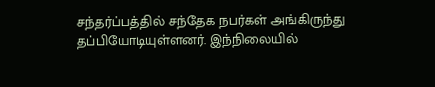சந்தர்ப்பத்தில் சந்தேக நபர்கள் அங்கிருந்து தப்பியோடியுள்ளனர். இந்நிலையில்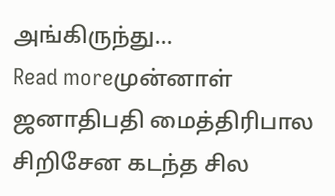அங்கிருந்து...
Read moreமுன்னாள் ஜனாதிபதி மைத்திரிபால சிறிசேன கடந்த சில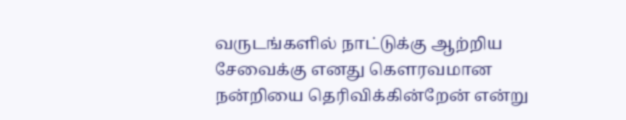வருடங்களில் நாட்டுக்கு ஆற்றிய சேவைக்கு எனது கௌரவமான நன்றியை தெரிவிக்கின்றேன் என்று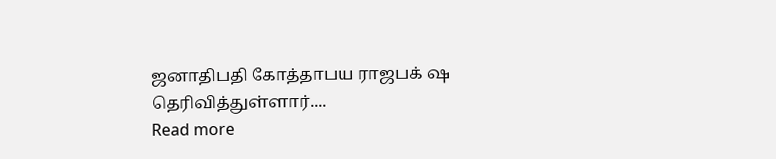ஜனாதிபதி கோத்தாபய ராஜபக் ஷ தெரிவித்துள்ளார்....
Read more